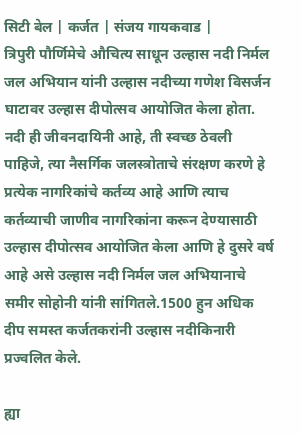सिटी बेल | कर्जत | संजय गायकवाड |
त्रिपुरी पौर्णिमेचे औचित्य साधून उल्हास नदी निर्मल जल अभियान यांनी उल्हास नदीच्या गणेश विसर्जन घाटावर उल्हास दीपोत्सव आयोजित केला होता.
नदी ही जीवनदायिनी आहे, ती स्वच्छ ठेवली पाहिजे, त्या नैसर्गिक जलस्त्रोताचे संरक्षण करणे हे प्रत्येक नागरिकांचे कर्तव्य आहे आणि त्याच कर्तव्याची जाणीव नागरिकांना करून देण्यासाठी उल्हास दीपोत्सव आयोजित केला आणि हे दुसरे वर्ष आहे असे उल्हास नदी निर्मल जल अभियानाचे समीर सोहोनी यांनी सांगितले.1500 हुन अधिक दीप समस्त कर्जतकरांनी उल्हास नदीकिनारी प्रज्वलित केले.

ह्या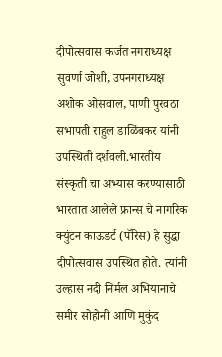दीपोत्सवास कर्जत नगराध्यक्ष सुवर्णा जोशी, उपनगराध्यक्ष अशोक ओसवाल, पाणी पुरवठा सभापती राहुल डाळिंबकर यांनी उपस्थिती दर्शवली.भारतीय संस्कृती चा अभ्यास करण्यासाठी भारतात आलेले फ्रान्स चे नागरिक क्युंटन काऊडर्ट (पॅरिस) हे सुद्धा दीपोत्सवास उपस्थित होते. त्यांनी उल्हास नदी निर्मल अभियानाचे समीर सोहोनी आणि मुकुंद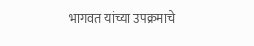भागवत यांच्या उपक्रमाचे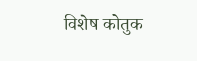विशेष कोतुक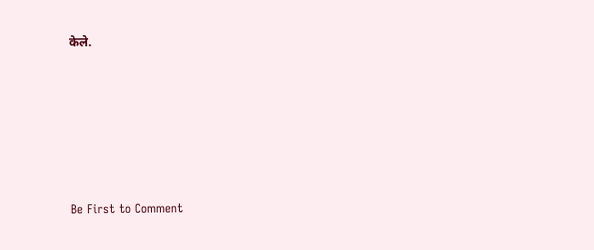केले.








Be First to Comment